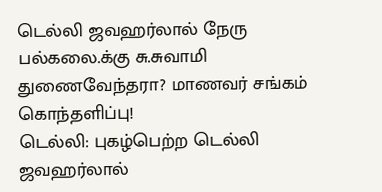டெல்லி ஜவஹர்லால் நேரு பல்கலை.க்கு சு.சுவாமி துணைவேந்தரா? மாணவர் சங்கம் கொந்தளிப்பு!
டெல்லி: புகழ்பெற்ற டெல்லி ஜவஹர்லால்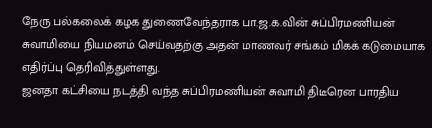நேரு பல்கலைக் கழக துணைவேந்தராக பா.ஜ.க.வின் சுப்பிரமணியன் சுவாமியை நியமனம் செய்வதற்கு அதன் மாணவர் சங்கம் மிகக் கடுமையாக எதிர்ப்பு தெரிவித்துள்ளது.
ஜனதா கட்சியை நடத்தி வந்த சுப்பிரமணியன் சுவாமி திடீரென பாரதிய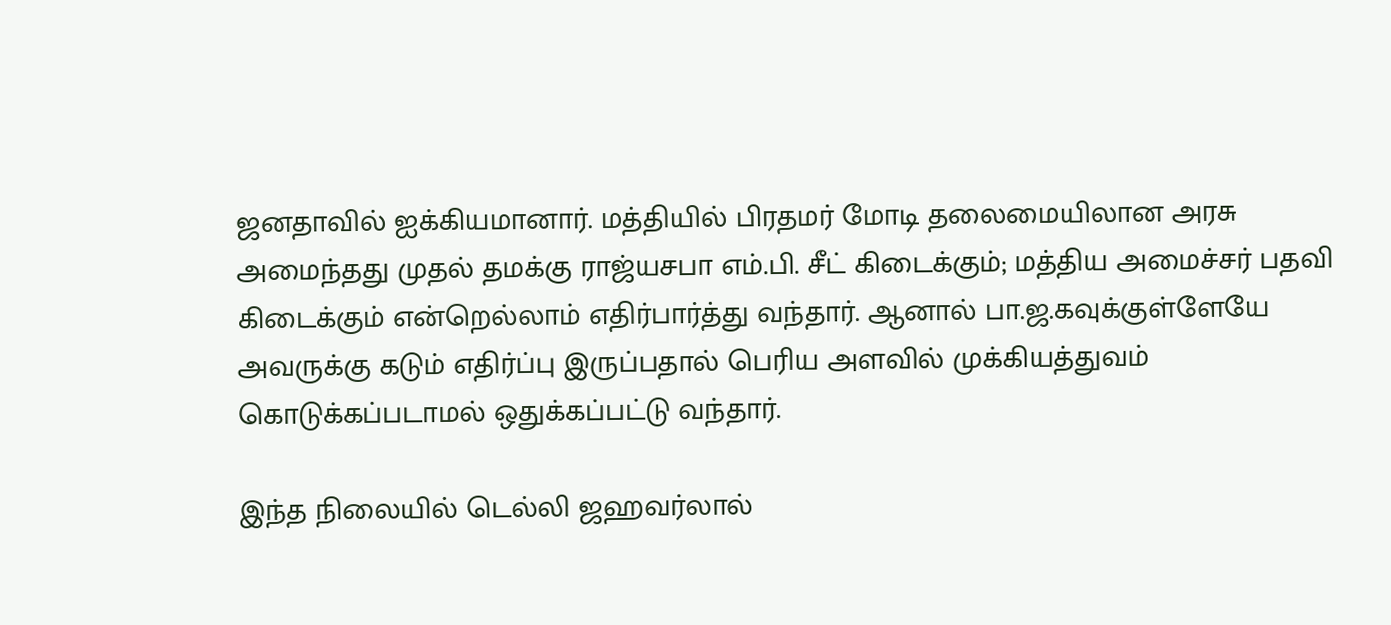ஜனதாவில் ஐக்கியமானார். மத்தியில் பிரதமர் மோடி தலைமையிலான அரசு அமைந்தது முதல் தமக்கு ராஜ்யசபா எம்.பி. சீட் கிடைக்கும்; மத்திய அமைச்சர் பதவி கிடைக்கும் என்றெல்லாம் எதிர்பார்த்து வந்தார். ஆனால் பா.ஜ.கவுக்குள்ளேயே அவருக்கு கடும் எதிர்ப்பு இருப்பதால் பெரிய அளவில் முக்கியத்துவம் கொடுக்கப்படாமல் ஒதுக்கப்பட்டு வந்தார்.

இந்த நிலையில் டெல்லி ஜஹவர்லால்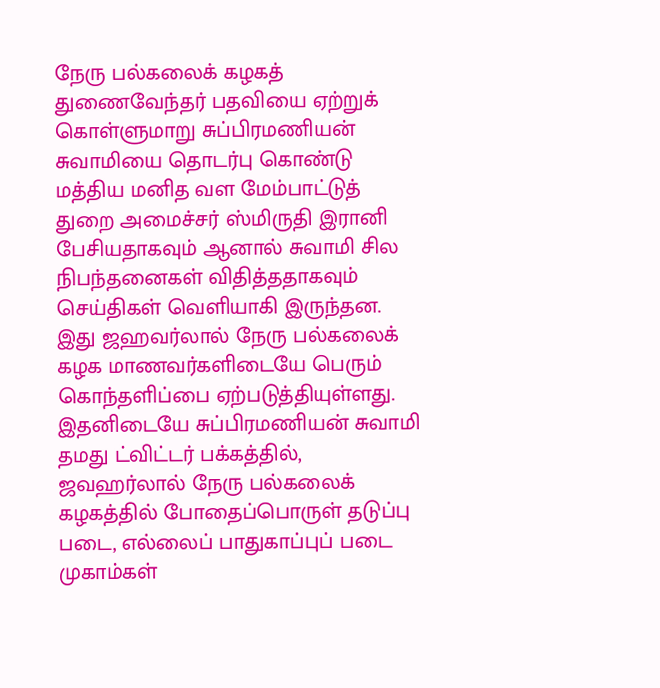நேரு பல்கலைக் கழகத் துணைவேந்தர் பதவியை ஏற்றுக் கொள்ளுமாறு சுப்பிரமணியன் சுவாமியை தொடர்பு கொண்டு மத்திய மனித வள மேம்பாட்டுத் துறை அமைச்சர் ஸ்மிருதி இரானி பேசியதாகவும் ஆனால் சுவாமி சில நிபந்தனைகள் விதித்ததாகவும் செய்திகள் வெளியாகி இருந்தன. இது ஜஹவர்லால் நேரு பல்கலைக் கழக மாணவர்களிடையே பெரும் கொந்தளிப்பை ஏற்படுத்தியுள்ளது.
இதனிடையே சுப்பிரமணியன் சுவாமி தமது ட்விட்டர் பக்கத்தில், ஜவஹர்லால் நேரு பல்கலைக் கழகத்தில் போதைப்பொருள் தடுப்பு படை, எல்லைப் பாதுகாப்புப் படை முகாம்கள்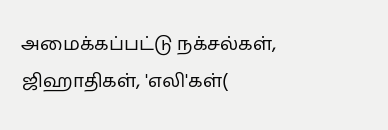அமைக்கப்பட்டு நக்சல்கள், ஜிஹாதிகள், 'எலி'கள்(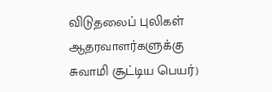விடுதலைப் புலிகள் ஆதரவாளர்களுக்கு சுவாமி சூட்டிய பெயர்)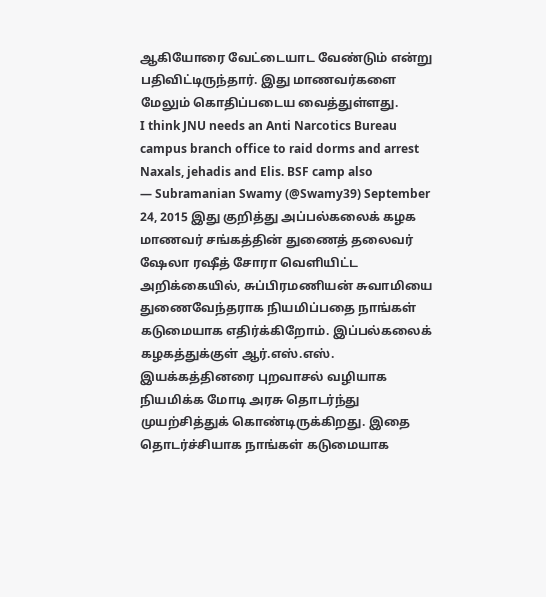ஆகியோரை வேட்டையாட வேண்டும் என்று பதிவிட்டிருந்தார். இது மாணவர்களை மேலும் கொதிப்படைய வைத்துள்ளது.
I think JNU needs an Anti Narcotics Bureau campus branch office to raid dorms and arrest Naxals, jehadis and Elis. BSF camp also
— Subramanian Swamy (@Swamy39) September 24, 2015 இது குறித்து அப்பல்கலைக் கழக மாணவர் சங்கத்தின் துணைத் தலைவர் ஷேலா ரஷீத் சோரா வெளியிட்ட அறிக்கையில், சுப்பிரமணியன் சுவாமியை துணைவேந்தராக நியமிப்பதை நாங்கள் கடுமையாக எதிர்க்கிறோம். இப்பல்கலைக் கழகத்துக்குள் ஆர்.எஸ்.எஸ். இயக்கத்தினரை புறவாசல் வழியாக நியமிக்க மோடி அரசு தொடர்ந்து முயற்சித்துக் கொண்டிருக்கிறது. இதை தொடர்ச்சியாக நாங்கள் கடுமையாக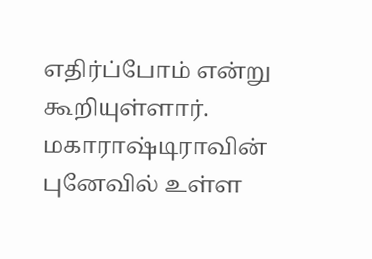எதிர்ப்போம் என்று கூறியுள்ளார்.
மகாராஷ்டிராவின் புனேவில் உள்ள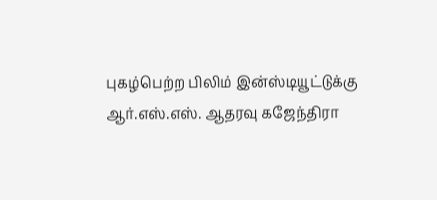புகழ்பெற்ற பிலிம் இன்ஸ்டியூட்டுக்கு ஆர்.எஸ்.எஸ். ஆதரவு கஜேந்திரா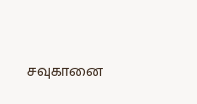சவுகானை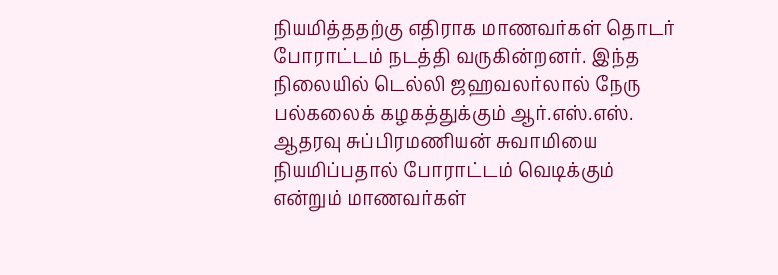நியமித்ததற்கு எதிராக மாணவர்கள் தொடர் போராட்டம் நடத்தி வருகின்றனர். இந்த நிலையில் டெல்லி ஜஹவலர்லால் நேரு பல்கலைக் கழகத்துக்கும் ஆர்.எஸ்.எஸ். ஆதரவு சுப்பிரமணியன் சுவாமியை நியமிப்பதால் போராட்டம் வெடிக்கும் என்றும் மாணவர்கள்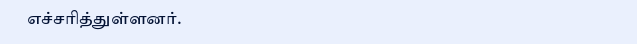எச்சரித்துள்ளனர்.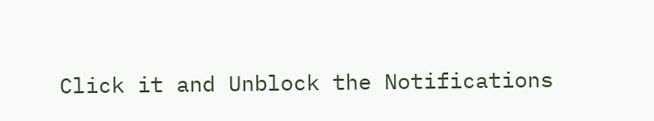Click it and Unblock the Notifications